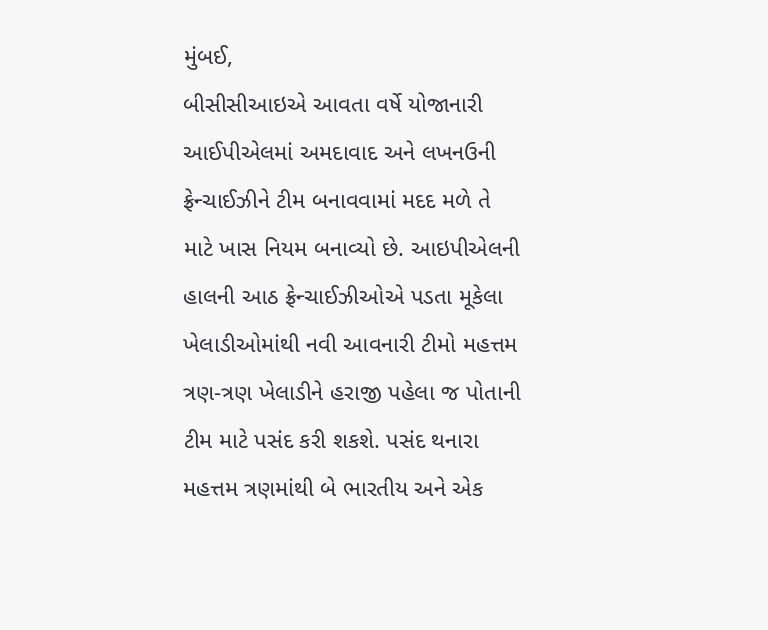મુંબઈ,
બીસીસીઆઇએ આવતા વર્ષે યોજાનારી આઈપીએલમાં અમદાવાદ અને લખનઉની ફ્રેન્ચાઈઝીને ટીમ બનાવવામાં મદદ મળે તે માટે ખાસ નિયમ બનાવ્યો છે. આઇપીએલની હાલની આઠ ફ્રેન્ચાઈઝીઓએ પડતા મૂકેલા ખેલાડીઓમાંથી નવી આવનારી ટીમો મહત્તમ ત્રણ-ત્રણ ખેલાડીને હરાજી પહેલા જ પોતાની ટીમ માટે પસંદ કરી શકશે. પસંદ થનારા મહત્તમ ત્રણમાંથી બે ભારતીય અને એક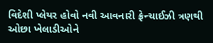વિદેશી પ્લેયર હોવો નવી આવનારી ફ્રેન્ચાઈઝી ત્રણથી ઓછા ખેલાડીઓને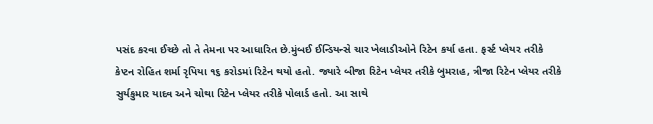પસંદ કરવા ઈચ્છે તો તે તેમના પર આધારિત છે.મુંબઈ ઈન્ડિયન્સે ચાર ખેલાડીઓને રિટેન કર્યા હતા. ફર્સ્ટ પ્લેયર તરીકે કેપ્ટન રોહિત શર્મા રૃપિયા ૧૬ કરોડમાં રિટેન થયો હતો. જ્યારે બીજા રિટેન પ્લેયર તરીકે બુમરાહ, ત્રીજા રિટેન પ્લેયર તરીકે સુર્યકુમાર યાદવ અને ચોથા રિટેન પ્લેયર તરીકે પોલાર્ડ હતો. આ સાથે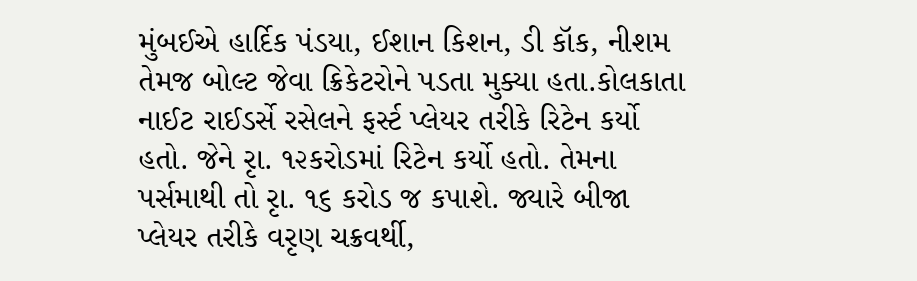મુંબઈએ હાર્દિક પંડયા, ઈશાન કિશન, ડી કૉક, નીશમ તેમજ બોલ્ટ જેવા ક્રિકેટરોને પડતા મુક્યા હતા.કોલકાતા નાઈટ રાઈડર્સે રસેલને ફર્સ્ટ પ્લેયર તરીકે રિટેન કર્યો હતો. જેને રૃા. ૧૨કરોડમાં રિટેન કર્યો હતો. તેમના પર્સમાથી તો રૃા. ૧૬ કરોડ જ કપાશે. જ્યારે બીજા પ્લેયર તરીકે વરૃણ ચક્રવર્થી,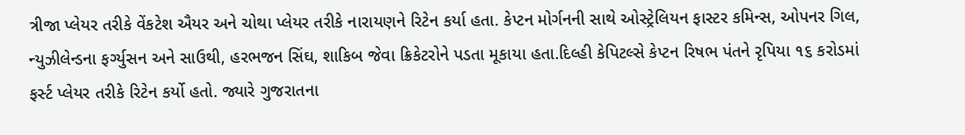ત્રીજા પ્લેયર તરીકે વેંકટેશ ઐયર અને ચોથા પ્લેયર તરીકે નારાયણને રિટેન કર્યા હતા. કેપ્ટન મોર્ગનની સાથે ઓસ્ટ્રેલિયન ફાસ્ટર કમિન્સ, ઓપનર ગિલ, ન્યુઝીલેન્ડના ફર્ગ્યુસન અને સાઉથી, હરભજન સિંઘ, શાકિબ જેવા ક્રિકેટરોને પડતા મૂકાયા હતા.દિલ્હી કેપિટલ્સે કેપ્ટન રિષભ પંતને રૃપિયા ૧૬ કરોડમાં ફર્સ્ટ પ્લેયર તરીકે રિટેન કર્યો હતો. જ્યારે ગુજરાતના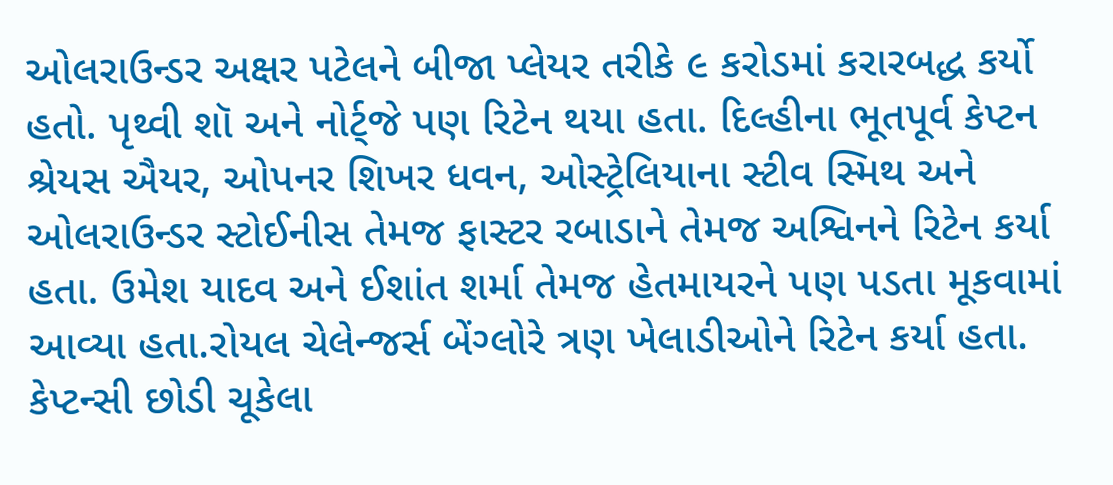ઓલરાઉન્ડર અક્ષર પટેલને બીજા પ્લેયર તરીકે ૯ કરોડમાં કરારબદ્ધ કર્યો હતો. પૃથ્વી શૉ અને નોર્ટ્જે પણ રિટેન થયા હતા. દિલ્હીના ભૂતપૂર્વ કેપ્ટન શ્રેયસ ઐયર, ઓપનર શિખર ધવન, ઓસ્ટ્રેલિયાના સ્ટીવ સ્મિથ અને ઓલરાઉન્ડર સ્ટોઈનીસ તેમજ ફાસ્ટર રબાડાને તેમજ અશ્વિનને રિટેન કર્યા હતા. ઉમેશ યાદવ અને ઈશાંત શર્મા તેમજ હેતમાયરને પણ પડતા મૂકવામાં આવ્યા હતા.રોયલ ચેલેન્જર્સ બેંગ્લોરે ત્રણ ખેલાડીઓને રિટેન કર્યા હતા. કેપ્ટન્સી છોડી ચૂકેલા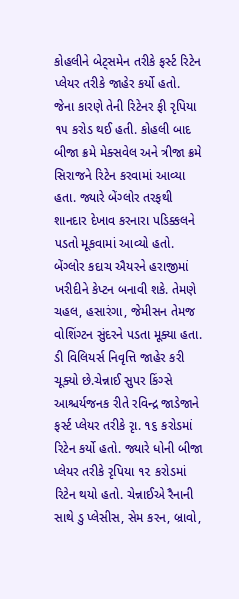કોહલીને બેટ્સમેન તરીકે ફર્સ્ટ રિટેન પ્લેયર તરીકે જાહેર કર્યો હતો. જેના કારણે તેની રિટેનર ફી રૃપિયા ૧૫ કરોડ થઈ હતી. કોહલી બાદ બીજા ક્રમે મેક્સવેલ અને ત્રીજા ક્રમે સિરાજને રિટેન કરવામાં આવ્યા હતા. જ્યારે બેંગ્લોર તરફથી શાનદાર દેખાવ કરનારા પડિક્કલને પડતો મૂકવામાં આવ્યો હતો. બેંગ્લોર કદાચ ઐયરને હરાજીમાં ખરીદીને કેપ્ટન બનાવી શકે. તેમણે ચહલ, હસારંગા, જેમીસન તેમજ વોશિંગ્ટન સુંદરને પડતા મૂક્યા હતા. ડી વિલિયર્સ નિવૃત્તિ જાહેર કરી ચૂક્યો છે.ચેન્નાઈ સુપર કિંગ્સે આશ્ચર્યજનક રીતે રવિન્દ્ર જાડેજાને ફર્સ્ટ પ્લેયર તરીકે રૃા. ૧૬ કરોડમાં રિટેન કર્યો હતો. જ્યારે ધોની બીજા પ્લેયર તરીકે રૃપિયા ૧૨ કરોડમાં રિટેન થયો હતો. ચેન્નાઈએ રૈનાની સાથે ડુ પ્લેસીસ, સેમ કરન, બ્રાવો,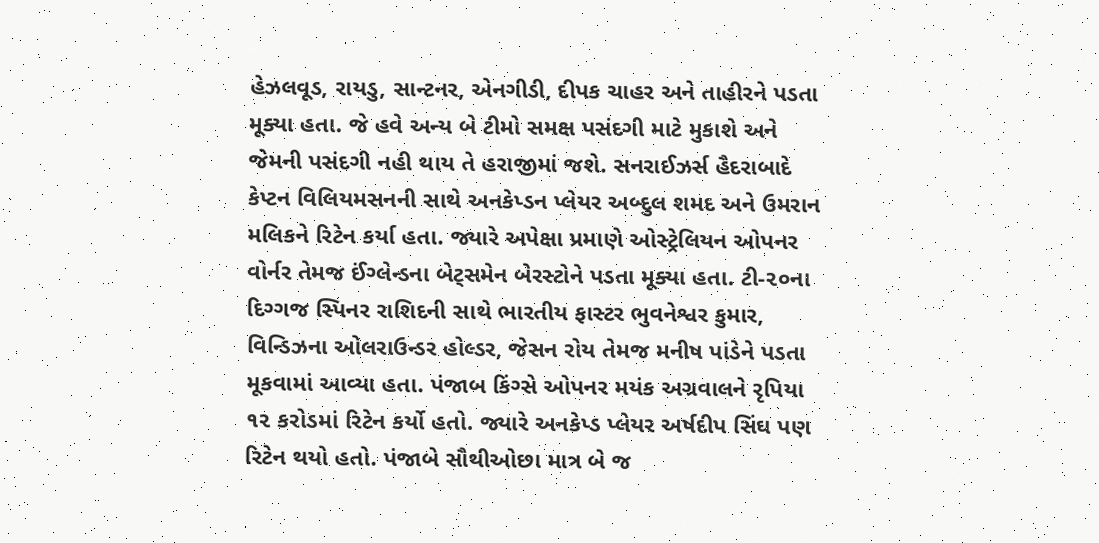હેઝલવૂડ, રાયડુ, સાન્ટનર, એનગીડી, દીપક ચાહર અને તાહીરને પડતા મૂક્યા હતા. જે હવે અન્ય બે ટીમો સમક્ષ પસંદગી માટે મુકાશે અને જેમની પસંદગી નહી થાય તે હરાજીમાં જશે. સનરાઈઝર્સ હૈદરાબાદે કેપ્ટન વિલિયમસનની સાથે અનકેપ્ડન પ્લેયર અબ્દુલ શમદ અને ઉમરાન મલિકને રિટેન કર્યા હતા. જ્યારે અપેક્ષા પ્રમાણે ઓસ્ટ્રેલિયન ઓપનર વોર્નર તેમજ ઈંગ્લેન્ડના બેટ્સમેન બેરસ્ટોને પડતા મૂક્યા હતા. ટી-૨૦ના દિગ્ગજ સ્પિનર રાશિદની સાથે ભારતીય ફાસ્ટર ભુવનેશ્વર કુમાર, વિન્ડિઝના ઓલરાઉન્ડર હોલ્ડર, જેસન રોય તેમજ મનીષ પાંડેને પડતા મૂકવામાં આવ્યા હતા. પંજાબ કિંગ્સે ઓપનર મયંક અગ્રવાલને રૃપિયા ૧૨ કરોડમાં રિટેન કર્યો હતો. જ્યારે અનકેપ્ડ પ્લેયર અર્ષદીપ સિંઘ પણ રિટેન થયો હતો. પંજાબે સૌથીઓછા માત્ર બે જ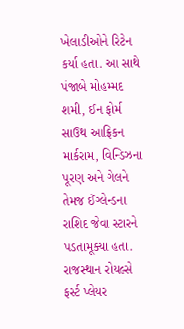ખેલાડીઓને રિટેન કર્યા હતા. આ સાથે પંજાબે મોહમ્મદ શમી, ઈન ફોર્મ સાઉથ આફ્રિકન માર્કરામ, વિન્ડિઝના પૂરણ અને ગેલને તેમજ ઈંગ્લેન્ડના રાશિદ જેવા સ્ટારને પડતામૂક્યા હતા. રાજસ્થાન રોયલ્સે ફર્સ્ટ પ્લેયર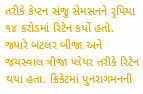તરીકે કેપ્ટન સંજુ સેમસનને રૃપિયા ૧૪ કરોડમાં રિટેન કર્યો હતો. જ્યારે બટલર બીજા અને જયસ્વાલ ત્રીજા પ્લેયર તરીકે રિટેન થયા હતા. ક્રિકેટમાં પુનરાગમનની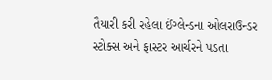તૈયારી કરી રહેલા ઈંગ્લેન્ડના ઓલરાઉન્ડર સ્ટોક્સ અને ફાસ્ટર આર્ચરને પડતા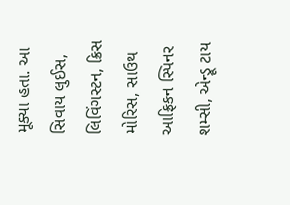મૂક્યા હતા. આ સિવાય લુઈસ, લિવિંગસ્ટન, ક્રિસ મોરિસ, સાઉથ આફ્રિકન સ્પિનર શમ્સી, એન્ડ્રૂ ટાય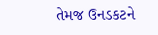તેમજ ઉનડકટને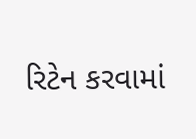રિટેન કરવામાં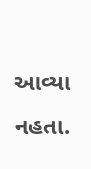આવ્યા નહતા.